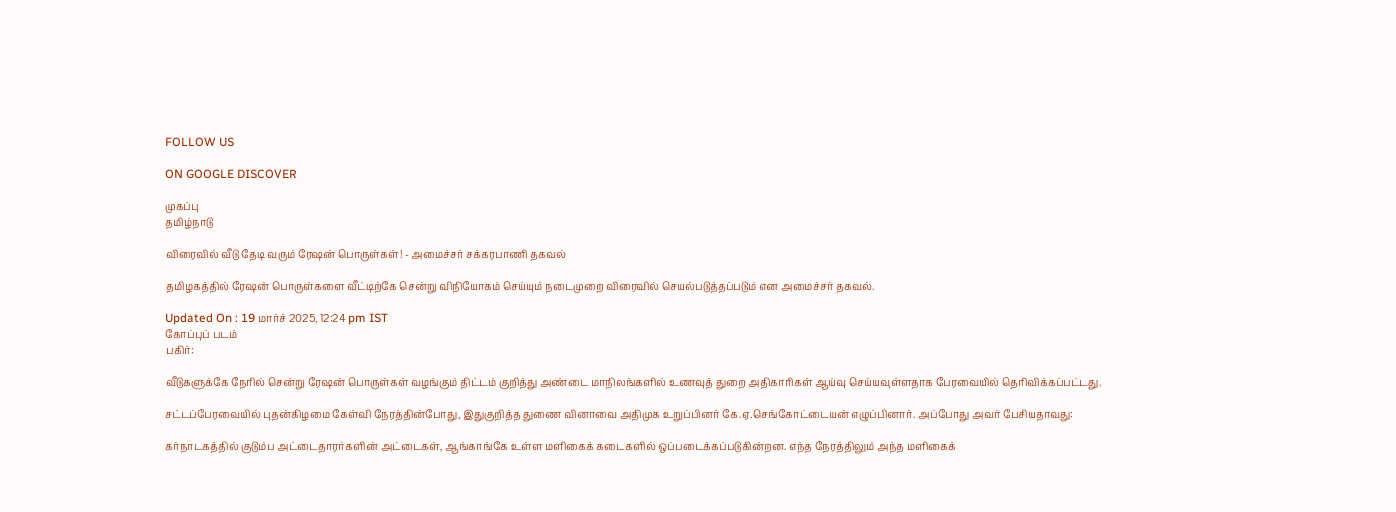FOLLOW US

ON GOOGLE DISCOVER

முகப்பு
தமிழ்நாடு

விரைவில் வீடு தேடி வரும் ரேஷன் பொருள்கள்! - அமைச்சர் சக்கரபாணி தகவல்

தமிழகத்தில் ரேஷன் பொருள்களை வீட்டிற்கே சென்று விநியோகம் செய்யும் நடைமுறை விரைவில் செயல்படுத்தப்படும் என அமைச்சர் தகவல்.

Updated On : 19 மார்ச் 2025, 12:24 pm IST
கோப்புப் படம்
பகிர்:

வீடுகளுக்கே நேரில் சென்று ரேஷன் பொருள்கள் வழங்கும் திட்டம் குறித்து அண்டை மாநிலங்களில் உணவுத் துறை அதிகாரிகள் ஆய்வு செய்யவுள்ளதாக பேரவையில் தெரிவிக்கப்பட்டது.

சட்டப்பேரவையில் புதன்கிழமை கேள்வி நேரத்தின்போது, இதுகுறித்த துணை வினாவை அதிமுக உறுப்பினர் கே.ஏ.செங்கோட்டையன் எழுப்பினார். அப்போது அவர் பேசியதாவது:

கர்நாடகத்தில் குடும்ப அட்டைதாரர்களின் அட்டைகள், ஆங்காங்கே உள்ள மளிகைக் கடைகளில் ஒப்படைக்கப்படுகின்றன. எந்த நேரத்திலும் அந்த மளிகைக்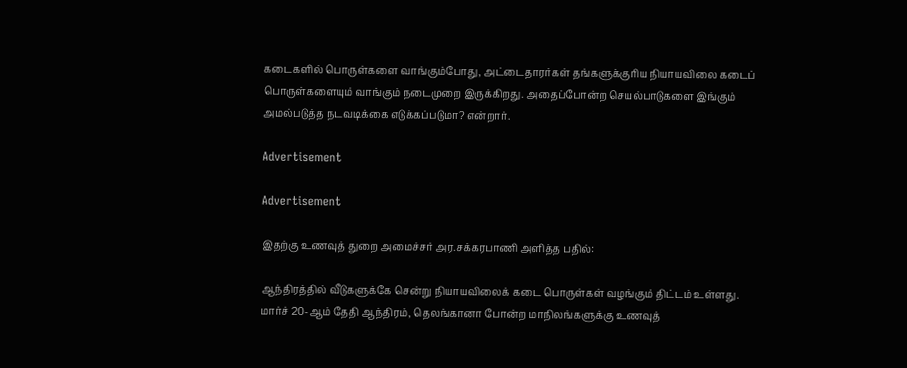கடைகளில் பொருள்களை வாங்கும்போது, அட்டைதாரர்கள் தங்களுக்குரிய நியாயவிலை கடைப் பொருள்களையும் வாங்கும் நடைமுறை இருக்கிறது. அதைப்போன்ற செயல்பாடுகளை இங்கும் அமல்படுத்த நடவடிக்கை எடுக்கப்படுமா? என்றார்.

Advertisement

Advertisement

இதற்கு உணவுத் துறை அமைச்சர் அர.சக்கரபாணி அளித்த பதில்:

ஆந்திரத்தில் வீடுகளுக்கே சென்று நியாயவிலைக் கடை பொருள்கள் வழங்கும் திட்டம் உள்ளது. மார்ச் 20-ஆம் தேதி ஆந்திரம், தெலங்கானா போன்ற மாநிலங்களுக்கு உணவுத்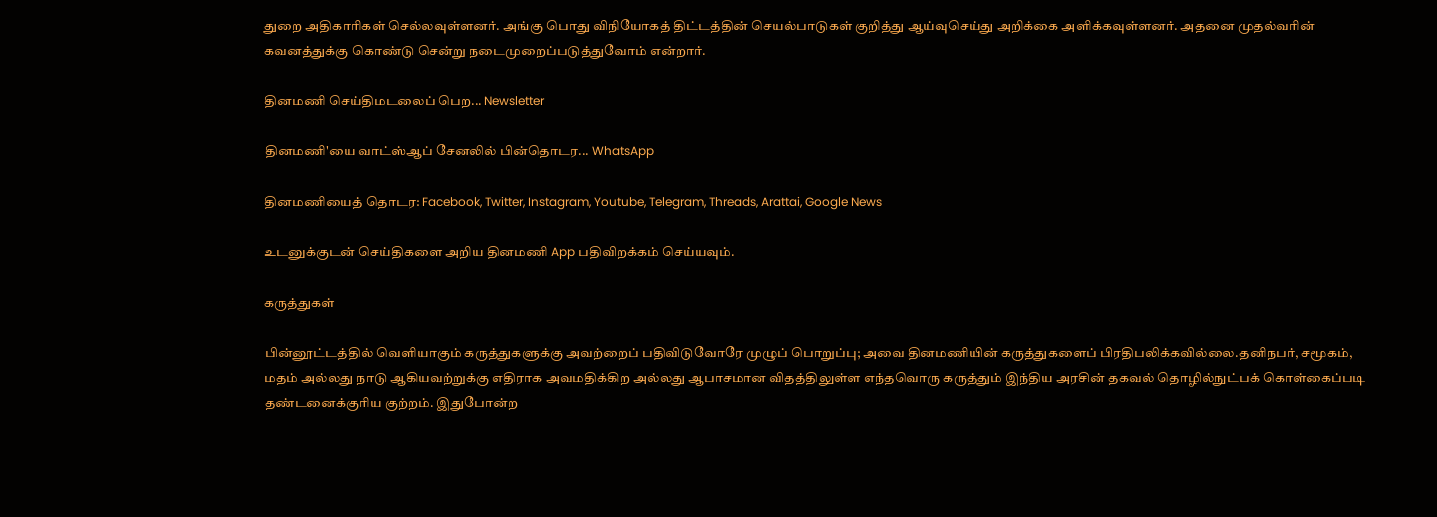துறை அதிகாரிகள் செல்லவுள்ளனர். அங்கு பொது விநியோகத் திட்டத்தின் செயல்பாடுகள் குறித்து ஆய்வுசெய்து அறிக்கை அளிக்கவுள்ளனர். அதனை முதல்வரின் கவனத்துக்கு கொண்டு சென்று நடைமுறைப்படுத்துவோம் என்றார்.

தினமணி செய்திமடலைப் பெற... Newsletter

தினமணி'யை வாட்ஸ்ஆப் சேனலில் பின்தொடர... WhatsApp

தினமணியைத் தொடர: Facebook, Twitter, Instagram, Youtube, Telegram, Threads, Arattai, Google News

உடனுக்குடன் செய்திகளை அறிய தினமணி App பதிவிறக்கம் செய்யவும்.

கருத்துகள்

பின்னூட்டத்தில் வெளியாகும் கருத்துகளுக்கு அவற்றைப் பதிவிடுவோரே முழுப் பொறுப்பு; அவை தினமணியின் கருத்துகளைப் பிரதிபலிக்கவில்லை.தனிநபர், சமூகம், மதம் அல்லது நாடு ஆகியவற்றுக்கு எதிராக அவமதிக்கிற அல்லது ஆபாசமான விதத்திலுள்ள எந்தவொரு கருத்தும் இந்திய அரசின் தகவல் தொழில்நுட்பக் கொள்கைப்படி தண்டனைக்குரிய குற்றம். இதுபோன்ற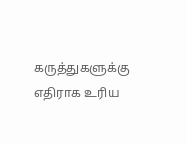கருத்துகளுக்கு எதிராக உரிய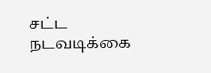சட்ட நடவடிக்கை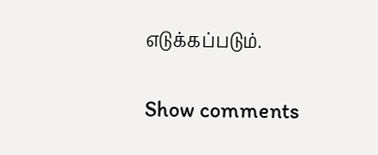எடுக்கப்படும்.

Show comments